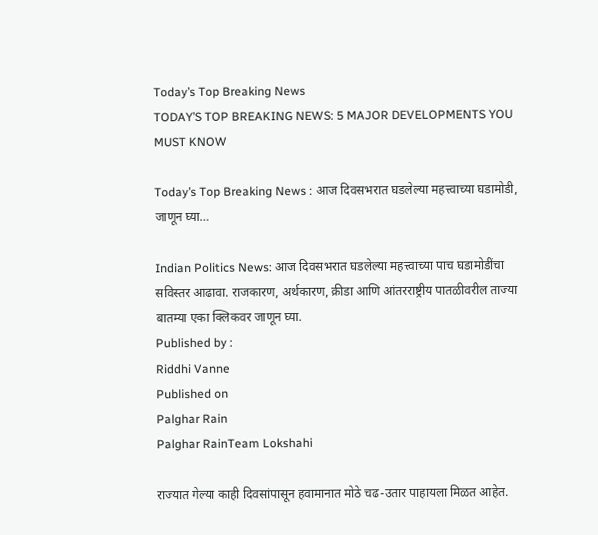Today’s Top Breaking News
TODAY’S TOP BREAKING NEWS: 5 MAJOR DEVELOPMENTS YOU MUST KNOW

Today’s Top Breaking News : आज दिवसभरात घडलेल्या महत्त्वाच्या घडामोडी, जाणून घ्या…

Indian Politics News: आज दिवसभरात घडलेल्या महत्त्वाच्या पाच घडामोडींचा सविस्तर आढावा. राजकारण, अर्थकारण, क्रीडा आणि आंतरराष्ट्रीय पातळीवरील ताज्या बातम्या एका क्लिकवर जाणून घ्या.
Published by :
Riddhi Vanne
Published on
Palghar Rain
Palghar RainTeam Lokshahi

राज्यात गेल्या काही दिवसांपासून हवामानात मोठे चढ-उतार पाहायला मिळत आहेत.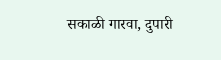सकाळी गारवा, दुपारी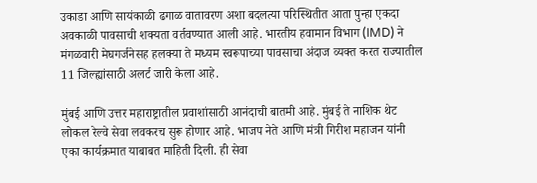उकाडा आणि सायंकाळी ढगाळ वातावरण अशा बदलत्या परिस्थितीत आता पुन्हा एकदा अवकाळी पावसाची शक्यता वर्तवण्यात आली आहे. भारतीय हवामान विभाग (IMD) ने मंगळवारी मेघगर्जनेसह हलक्या ते मध्यम स्वरूपाच्या पावसाचा अंदाज व्यक्त करत राज्यातील 11 जिल्ह्यांसाठी अलर्ट जारी केला आहे.

मुंबई आणि उत्तर महाराष्ट्रातील प्रवाशांसाठी आनंदाची बातमी आहे. मुंबई ते नाशिक थेट लोकल रेल्वे सेवा लवकरच सुरू होणार आहे. भाजप नेते आणि मंत्री गिरीश महाजन यांनी एका कार्यक्रमात याबाबत माहिती दिली. ही सेवा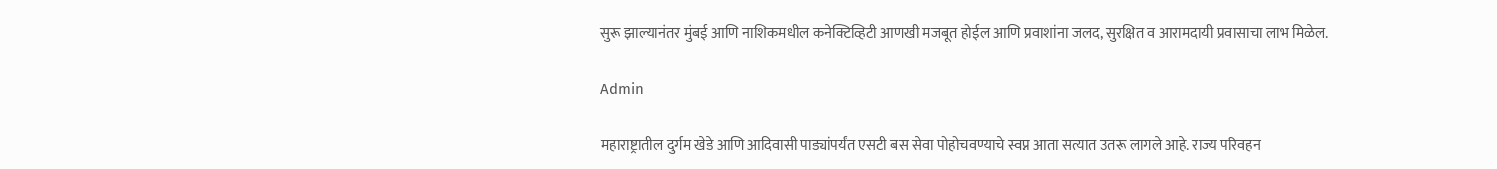सुरू झाल्यानंतर मुंबई आणि नाशिकमधील कनेक्टिव्हिटी आणखी मजबूत होईल आणि प्रवाशांना जलद, सुरक्षित व आरामदायी प्रवासाचा लाभ मिळेल.

Admin

महाराष्ट्रातील दुर्गम खेडे आणि आदिवासी पाड्यांपर्यंत एसटी बस सेवा पोहोचवण्याचे स्वप्न आता सत्यात उतरू लागले आहे. राज्य परिवहन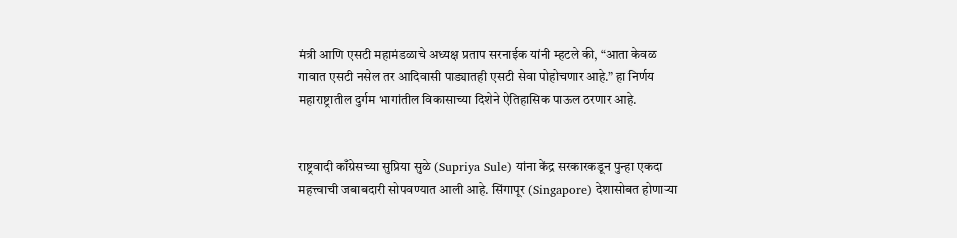मंत्री आणि एसटी महामंडळाचे अध्यक्ष प्रताप सरनाईक यांनी म्हटले की, “आता केवळ गावात एसटी नसेल तर आदिवासी पाड्यातही एसटी सेवा पोहोचणार आहे.” हा निर्णय महाराष्ट्रातील दुर्गम भागांतील विकासाच्या दिशेने ऐतिहासिक पाऊल ठरणार आहे.


राष्ट्रवादी काँग्रेसच्या सुप्रिया सुळे (Supriya Sule) यांना केंद्र सरकारकडून पुन्हा एकदा महत्त्वाची जबाबदारी सोपवण्यात आली आहे. सिंगापूर (Singapore) देशासोबत होणाऱ्या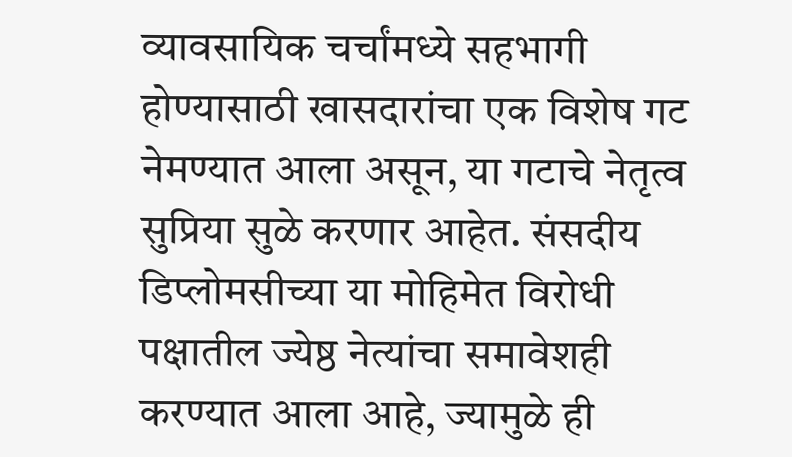व्यावसायिक चर्चांमध्ये सहभागी होण्यासाठी खासदारांचा एक विशेष गट नेमण्यात आला असून, या गटाचे नेतृत्व सुप्रिया सुळे करणार आहेत. संसदीय डिप्लोमसीच्या या मोहिमेत विरोधी पक्षातील ज्येष्ठ नेत्यांचा समावेशही करण्यात आला आहे, ज्यामुळे ही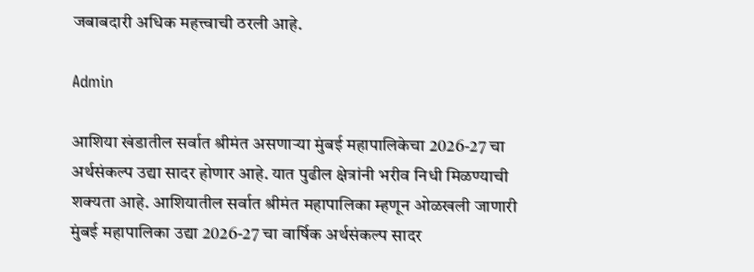जबाबदारी अधिक महत्त्वाची ठरली आहे.

Admin

आशिया खंडातील सर्वात श्रीमंत असणाऱ्या मुंबई महापालिकेचा 2026-27 चा अर्थसंकल्प उद्या सादर होणार आहे. यात पुढील क्षेत्रांनी भरीव निधी मिळण्याची शक्यता आहे. आशियातील सर्वात श्रीमंत महापालिका म्हणून ओळखली जाणारी मुंबई महापालिका उद्या 2026-27 चा वार्षिक अर्थसंकल्प सादर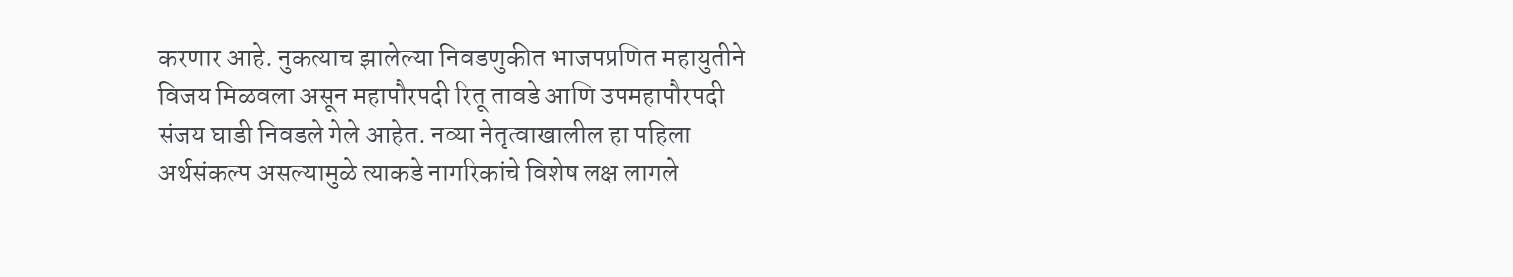करणार आहे. नुकत्याच झालेल्या निवडणुकीत भाजपप्रणित महायुतीने विजय मिळवला असून महापौरपदी रितू तावडे आणि उपमहापौरपदी संजय घाडी निवडले गेले आहेत. नव्या नेतृत्वाखालील हा पहिला अर्थसंकल्प असल्यामुळे त्याकडे नागरिकांचे विशेष लक्ष लागले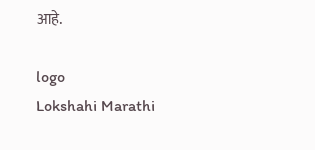आहे.

logo
Lokshahi Marathi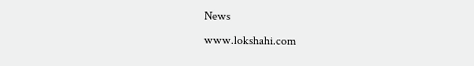News
www.lokshahi.com